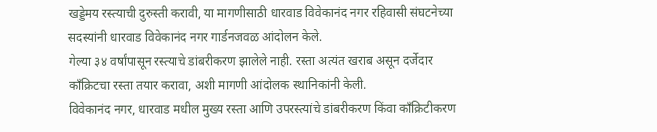खड्डेमय रस्त्याची दुरुस्ती करावी, या मागणीसाठी धारवाड विवेकानंद नगर रहिवासी संघटनेच्या सदस्यांनी धारवाड विवेकानंद नगर गार्डनजवळ आंदोलन केले.
गेल्या ३४ वर्षांपासून रस्त्याचे डांबरीकरण झालेले नाही. रस्ता अत्यंत खराब असून दर्जेदार काँक्रिटचा रस्ता तयार करावा, अशी मागणी आंदोलक स्थानिकांनी केली.
विवेकानंद नगर, धारवाड मधील मुख्य रस्ता आणि उपरस्त्यांचे डांबरीकरण किंवा काँक्रिटीकरण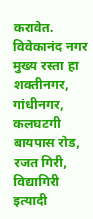करावेत. विवेकानंद नगर मुख्य रस्ता हा शक्तीनगर, गांधीनगर, कलघटगी बायपास रोड, रजत गिरी, विद्यागिरी इत्यादी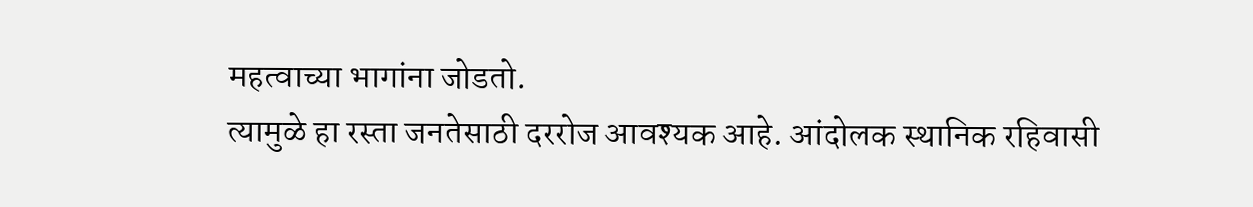महत्वाच्या भागांना जोडतो.
त्यामुळे हा रस्ता जनतेसाठी दररोज आवश्यक आहे. आंदोलक स्थानिक रहिवासी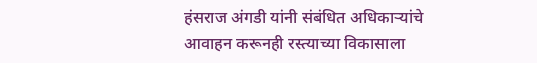हंसराज अंगडी यांनी संबंधित अधिकाऱ्यांचे आवाहन करूनही रस्त्याच्या विकासाला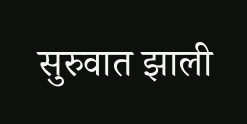सुरुवात झाली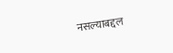नसल्याबद्दल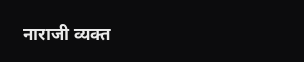नाराजी व्यक्त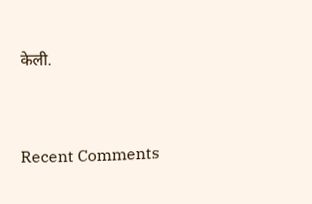केली.


Recent Comments